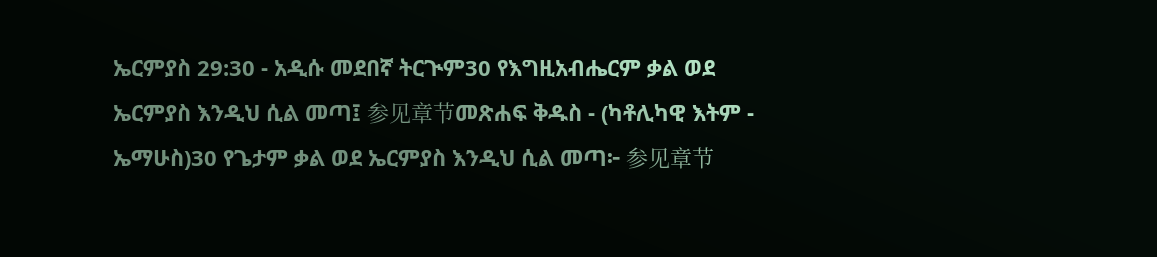ኤርምያስ 29:30 - አዲሱ መደበኛ ትርጒም30 የእግዚአብሔርም ቃል ወደ ኤርምያስ እንዲህ ሲል መጣ፤ 参见章节መጽሐፍ ቅዱስ - (ካቶሊካዊ እትም - ኤማሁስ)30 የጌታም ቃል ወደ ኤርምያስ እንዲህ ሲል መጣ፦ 参见章节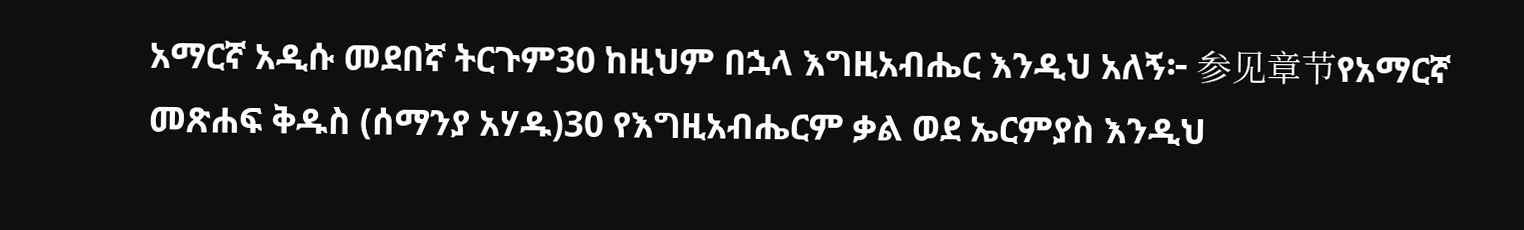አማርኛ አዲሱ መደበኛ ትርጉም30 ከዚህም በኋላ እግዚአብሔር እንዲህ አለኝ፦ 参见章节የአማርኛ መጽሐፍ ቅዱስ (ሰማንያ አሃዱ)30 የእግዚአብሔርም ቃል ወደ ኤርምያስ እንዲህ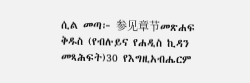ሲል መጣ፦ 参见章节መጽሐፍ ቅዱስ (የብሉይና የሐዲስ ኪዳን መጻሕፍት)30 የእግዚአብሔርም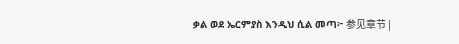ቃል ወደ ኤርምያስ እንዲህ ሲል መጣ፦ 参见章节 |